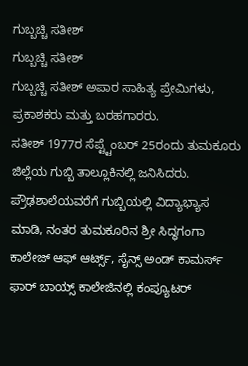ಗುಬ್ಬಚ್ಚಿ ಸತೀಶ್
ಗುಬ್ಬಚ್ಚಿ ಸತೀಶ್
ಗುಬ್ಬಚ್ಚಿ ಸತೀಶ್ ಅಪಾರ ಸಾಹಿತ್ಯ ಪ್ರೇಮಿಗಳು, ಪ್ರಕಾಶಕರು ಮತ್ತು ಬರಹಗಾರರು.
ಸತೀಶ್ 1977ರ ಸೆಪ್ಟ್ಟೆಂಬರ್ 25ರಂದು ತುಮಕೂರು ಜಿಲ್ಲೆಯ ಗುಬ್ಬಿ ತಾಲ್ಲೂಕಿನಲ್ಲಿ ಜನಿಸಿದರು. ಪ್ರೌಢಶಾಲೆಯವರೆಗೆ ಗುಬ್ಬಿಯಲ್ಲಿ ವಿದ್ಯಾಭ್ಯಾಸ ಮಾಡಿ, ನಂತರ ತುಮಕೂರಿನ ಶ್ರೀ ಸಿದ್ಧಗಂಗಾ ಕಾಲೇಜ್ ಆಫ್ ಆರ್ಟ್ಸ್, ಸೈನ್ಸ್ ಅಂಡ್ ಕಾಮರ್ಸ್ ಫಾರ್ ಬಾಯ್ಸ್ ಕಾಲೇಜಿನಲ್ಲಿ ಕಂಪ್ಯೂಟರ್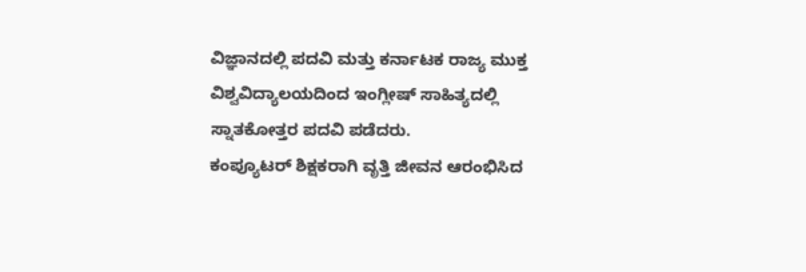ವಿಜ್ಞಾನದಲ್ಲಿ ಪದವಿ ಮತ್ತು ಕರ್ನಾಟಕ ರಾಜ್ಯ ಮುಕ್ತ ವಿಶ್ವವಿದ್ಯಾಲಯದಿಂದ ಇಂಗ್ಲೀಷ್ ಸಾಹಿತ್ಯದಲ್ಲಿ ಸ್ನಾತಕೋತ್ತರ ಪದವಿ ಪಡೆದರು.
ಕಂಪ್ಯೂಟರ್ ಶಿಕ್ಷಕರಾಗಿ ವೃತ್ತಿ ಜೀವನ ಆರಂಭಿಸಿದ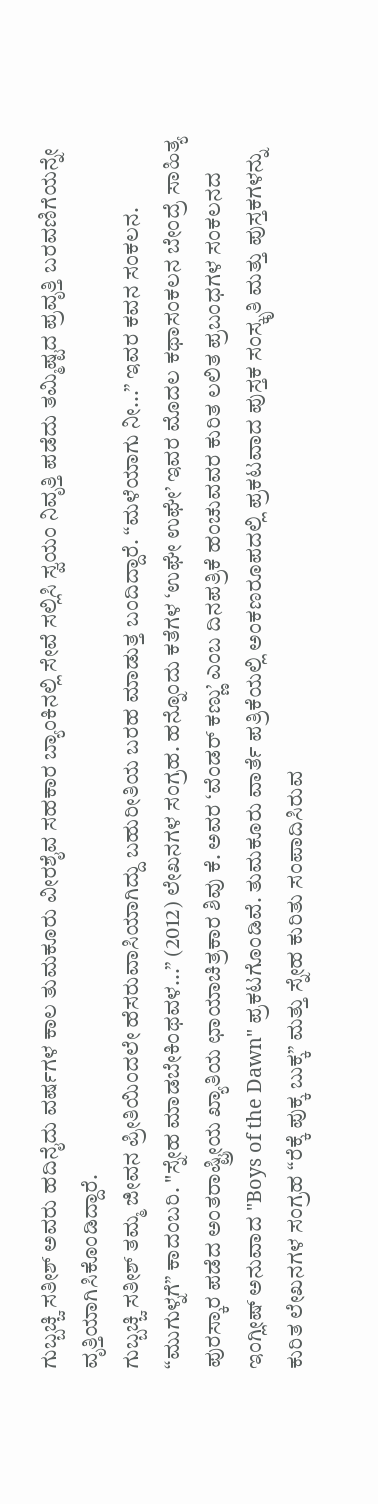ಗುಬ್ಬಚ್ಚಿ ಸತೀಶ್ ಅವರು ಹದಿನೈದು ವರ್ಷಗಳ ಕಾಲ ತುಮಕೂರು ವೀರಶೈವ ಸಹಕಾರ ಬ್ಯಾಂಕಿನಲ್ಲಿ ಸೇವೆ ಸಲ್ಲಿಸಿ ಸ್ವಯಂ ನಿವೃತ್ತಿ ಪಡೆದು ತಮ್ಮಿಷ್ಟದ ಪ್ರವೃತ್ತಿ ಬರವಣಿಗೆಯನ್ನೇ ವೃತ್ತಿಯಾಗಿಸಿಕೊಂಡಿದ್ದಾರೆ.
ಗುಬ್ಬಚ್ಚಿ ಸತೀಶ್ ತಮ್ಮ ಜೀವನ ಪ್ರೀತಿಯಿಂದಲೇ ಹೆಸರುವಾಸಿಯಾಗಿದ್ದು ಬಹುರೀತಿಯ ಬರಹ ಮಾಡುತ್ತ ಬಂದಿದ್ದಾರೆ. “ಮಳೆಯಾಗು ನೀ...” ಇವರ ಕವನ ಸಂಕಲನ. “ಮುಗುಳ್ನಗೆ” ಕಾದಂಬರಿ. "ಸ್ನೇಹ ಮಾಡಬೇಕಿಂಥವಳ...” (2012) ಲೇಖನಗಳ ಸಂಗ್ರಹ. ಹನ್ನೊಂದು ಕತೆಗಳ ‘ಉಘೇ ಉಘೇ’ ಇವರ ಮೊದಲ ಕಥಾಸಂಕಲನ ಬೇಂದ್ರೆ ಸಾಹಿತ್ಯ ಪುರಸ್ಕಾರ ಪಡೆದ ಅಂತರಾಷ್ಟ್ರೀಯ ಖ್ಯಾತಿಯ ಛಾಯಾಚಿತ್ರಕಾರ ಶಿವು ಕೆ. ಅವರ ‘ವೆಂಡರ್ ಕಣ್ಣು’ ಎಂಬ ದಿನಪತ್ರಿಕೆ ಹಂಚುವವರ ಕುರಿತ ಲಲಿತ ಪ್ರಬಂಧಗಳ ಸಂಕಲನದ ಇಂಗ್ಲೀಷ್ ಅನುವಾದ "Boys of the Dawn" ಪ್ರಕಟಗೊಂಡಿವೆ. ತುಮಕೂರು ವಾರ್ತೆ ಪತ್ರಿಕೆಯಲ್ಲಿ ಅಂಕಣರೂಪದಲ್ಲಿ ಪ್ರಕಟವಾದ ಪುಸ್ತಕ ಸಂಸ್ಕೃತಿ ಮತ್ತು ಪುಸ್ತಕಗಳನ್ನು ಕುರಿತ ಲೇಖನಗಳ ಸಂಗ್ರಹ “ರೆಕ್ಕೆ ಪುಕ್ಕ ಬುಕ್ಕ” ಮತ್ತು ಸ್ನೇಹ ಕುರಿತು ಸಂಪಾದಿಸಿರುವ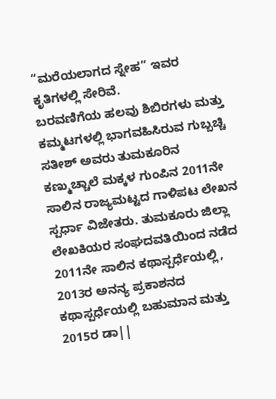“ಮರೆಯಲಾಗದ ಸ್ನೇಹ” ಇವರ ಕೃತಿಗಳಲ್ಲಿ ಸೇರಿವೆ.
ಬರವಣಿಗೆಯ ಹಲವು ಶಿಬಿರಗಳು ಮತ್ತು ಕಮ್ಮಟಗಳಲ್ಲಿ ಭಾಗವಹಿಸಿರುವ ಗುಬ್ಬಚ್ಚಿ ಸತೀಶ್ ಅವರು ತುಮಕೂರಿನ ಕಣ್ಮುಚ್ಚಾಲೆ ಮಕ್ಕಳ ಗುಂಪಿನ 2011ನೇ ಸಾಲಿನ ರಾಜ್ಯಮಟ್ಟದ ಗಾಳಿಪಟ ಲೇಖನ ಸ್ಪರ್ಧಾ ವಿಜೇತರು. ತುಮಕೂರು ಜಿಲ್ಲಾ ಲೇಖಕಿಯರ ಸಂಘದವತಿಯಿಂದ ನಡೆದ 2011ನೇ ಸಾಲಿನ ಕಥಾಸ್ಪರ್ಧೆಯಲ್ಲಿ, 2013ರ ಅನನ್ಯ ಪ್ರಕಾಶನದ ಕಥಾಸ್ಪರ್ಧೆಯಲ್ಲಿ ಬಹುಮಾನ ಮತ್ತು 2015ರ ಡಾ||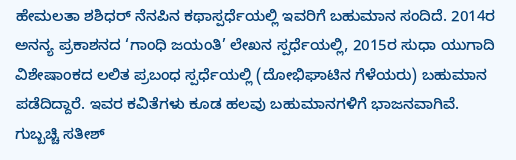ಹೇಮಲತಾ ಶಶಿಧರ್ ನೆನಪಿನ ಕಥಾಸ್ಪರ್ಧೆಯಲ್ಲಿ ಇವರಿಗೆ ಬಹುಮಾನ ಸಂದಿದೆ. 2014ರ ಅನನ್ಯ ಪ್ರಕಾಶನದ ‘ಗಾಂಧಿ ಜಯಂತಿ’ ಲೇಖನ ಸ್ಪರ್ಧೆಯಲ್ಲಿ, 2015ರ ಸುಧಾ ಯುಗಾದಿ ವಿಶೇಷಾಂಕದ ಲಲಿತ ಪ್ರಬಂಧ ಸ್ಪರ್ಧೆಯಲ್ಲಿ (ದೋಭಿಘಾಟಿನ ಗೆಳೆಯರು) ಬಹುಮಾನ ಪಡೆದಿದ್ದಾರೆ. ಇವರ ಕವಿತೆಗಳು ಕೂಡ ಹಲವು ಬಹುಮಾನಗಳಿಗೆ ಭಾಜನವಾಗಿವೆ.
ಗುಬ್ಬಚ್ಚಿ ಸತೀಶ್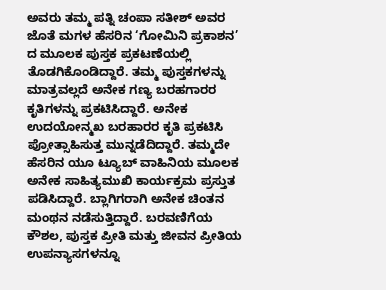ಅವರು ತಮ್ಮ ಪತ್ನಿ ಚಂಪಾ ಸತೀಶ್ ಅವರ ಜೊತೆ ಮಗಳ ಹೆಸರಿನ ‘ಗೋಮಿನಿ ಪ್ರಕಾಶನ’ ದ ಮೂಲಕ ಪುಸ್ತಕ ಪ್ರಕಟಣೆಯಲ್ಲಿ ತೊಡಗಿಕೊಂಡಿದ್ದಾರೆ. ತಮ್ಮ ಪುಸ್ತಕಗಳನ್ನು ಮಾತ್ರವಲ್ಲದೆ ಅನೇಕ ಗಣ್ಯ ಬರಹಗಾರರ ಕೃತಿಗಳನ್ನು ಪ್ರಕಟಿಸಿದ್ದಾರೆ. ಅನೇಕ ಉದಯೋನ್ಮಖ ಬರಹಾರರ ಕೃತಿ ಪ್ರಕಟಿಸಿ ಪ್ರೋತ್ಸಾಹಿಸುತ್ತ ಮುನ್ನಡೆದಿದ್ದಾರೆ. ತಮ್ಮದೇ ಹೆಸರಿನ ಯೂ ಟ್ಯೂಬ್ ವಾಹಿನಿಯ ಮೂಲಕ ಅನೇಕ ಸಾಹಿತ್ಯಮುಖಿ ಕಾರ್ಯಕ್ರಮ ಪ್ರಸ್ತುತ ಪಡಿಸಿದ್ದಾರೆ. ಬ್ಲಾಗಿಗರಾಗಿ ಅನೇಕ ಚಿಂತನ ಮಂಥನ ನಡೆಸುತ್ತಿದ್ದಾರೆ. ಬರವಣಿಗೆಯ ಕೌಶಲ, ಪುಸ್ತಕ ಪ್ರೀತಿ ಮತ್ತು ಜೀವನ ಪ್ರೀತಿಯ ಉಪನ್ಯಾಸಗಳನ್ನೂ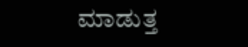ಮಾಡುತ್ತ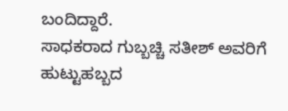ಬಂದಿದ್ದಾರೆ.
ಸಾಧಕರಾದ ಗುಬ್ಬಚ್ಚಿ ಸತೀಶ್ ಅವರಿಗೆ ಹುಟ್ಟುಹಬ್ಬದ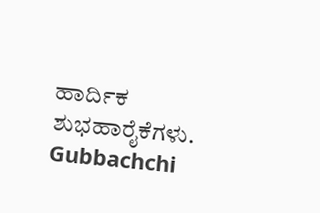ಹಾರ್ದಿಕ ಶುಭಹಾರೈಕೆಗಳು.
Gubbachchi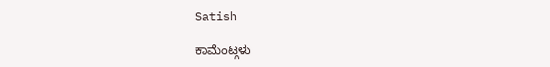Satish

ಕಾಮೆಂಟ್ಗಳು